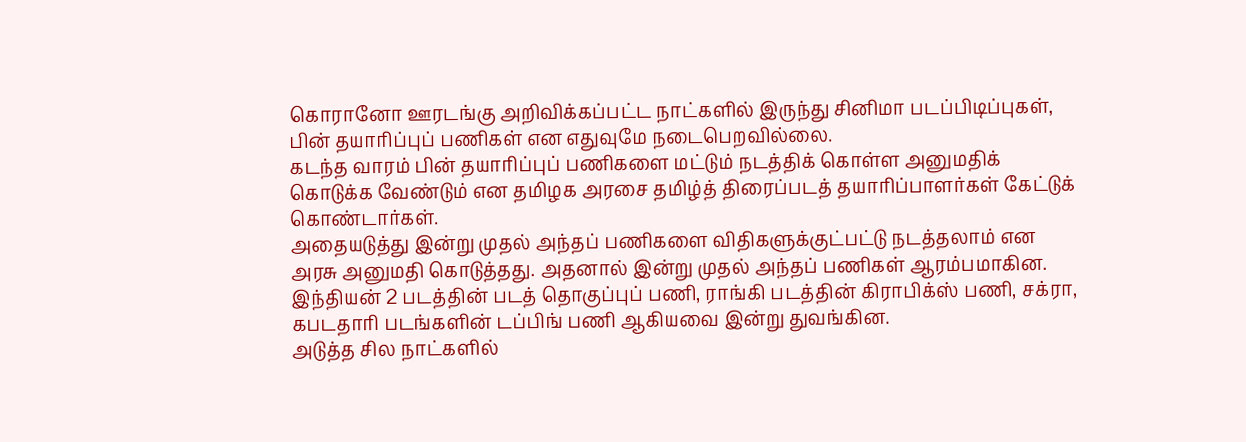கொரானோ ஊரடங்கு அறிவிக்கப்பட்ட நாட்களில் இருந்து சினிமா படப்பிடிப்புகள், பின் தயாரிப்புப் பணிகள் என எதுவுமே நடைபெறவில்லை.
கடந்த வாரம் பின் தயாரிப்புப் பணிகளை மட்டும் நடத்திக் கொள்ள அனுமதிக் கொடுக்க வேண்டும் என தமிழக அரசை தமிழ்த் திரைப்படத் தயாரிப்பாளர்கள் கேட்டுக் கொண்டார்கள்.
அதையடுத்து இன்று முதல் அந்தப் பணிகளை விதிகளுக்குட்பட்டு நடத்தலாம் என அரசு அனுமதி கொடுத்தது. அதனால் இன்று முதல் அந்தப் பணிகள் ஆரம்பமாகின.
இந்தியன் 2 படத்தின் படத் தொகுப்புப் பணி, ராங்கி படத்தின் கிராபிக்ஸ் பணி, சக்ரா, கபடதாரி படங்களின் டப்பிங் பணி ஆகியவை இன்று துவங்கின.
அடுத்த சில நாட்களில்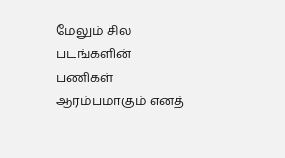மேலும் சில படங்களின் பணிகள் ஆரம்பமாகும் எனத்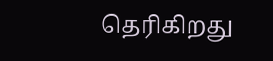தெரிகிறது